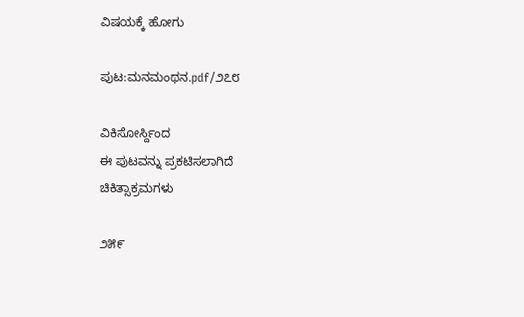ವಿಷಯಕ್ಕೆ ಹೋಗು

ಪುಟ:ಮನಮಂಥನ.pdf/೨೭೮

ವಿಕಿಸೋರ್ಸ್ದಿಂದ
ಈ ಪುಟವನ್ನು ಪ್ರಕಟಿಸಲಾಗಿದೆ
ಚಿಕಿತ್ಸಾಕ್ರಮಗಳು

೨೫೯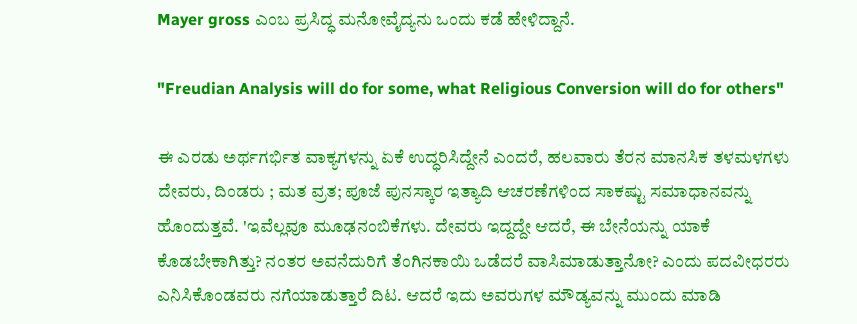Mayer gross ಎಂಬ ಪ್ರಸಿದ್ಧ ಮನೋವೈದ್ಯನು ಒಂದು ಕಡೆ ಹೇಳಿದ್ದಾನೆ.

"Freudian Analysis will do for some, what Religious Conversion will do for others"

ಈ ಎರಡು ಅರ್ಥಗರ್ಭಿತ ವಾಕ್ಯಗಳನ್ನು ಏಕೆ ಉದ್ಧರಿಸಿದ್ದೇನೆ ಎಂದರೆ, ಹಲವಾರು ತೆರನ ಮಾನಸಿಕ ತಳಮಳಗಳು ದೇವರು, ದಿಂಡರು ; ಮತ ವ್ರತ; ಪೂಜೆ ಪುನಸ್ಕಾರ ಇತ್ಯಾದಿ ಆಚರಣೆಗಳಿಂದ ಸಾಕಷ್ಟು ಸಮಾಧಾನವನ್ನು ಹೊಂದುತ್ತವೆ. 'ಇವೆಲ್ಲವೂ ಮೂಢನಂಬಿಕೆಗಳು. ದೇವರು ಇದ್ದದ್ದೇ ಆದರೆ, ಈ ಬೇನೆಯನ್ನು ಯಾಕೆ ಕೊಡಬೇಕಾಗಿತ್ತು? ನಂತರ ಅವನೆದುರಿಗೆ ತೆಂಗಿನಕಾಯಿ ಒಡೆದರೆ ವಾಸಿಮಾಡುತ್ತಾನೋ? ಎಂದು ಪದವೀಧರರು ಎನಿಸಿಕೊಂಡವರು ನಗೆಯಾಡುತ್ತಾರೆ ದಿಟ. ಆದರೆ ಇದು ಅವರುಗಳ ಮೌಡ್ಯವನ್ನು ಮುಂದು ಮಾಡಿ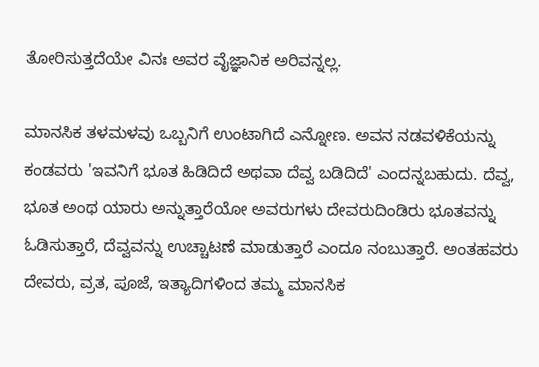ತೋರಿಸುತ್ತದೆಯೇ ವಿನಃ ಅವರ ವೈಜ್ಞಾನಿಕ ಅರಿವನ್ನಲ್ಲ.

ಮಾನಸಿಕ ತಳಮಳವು ಒಬ್ಬನಿಗೆ ಉಂಟಾಗಿದೆ ಎನ್ನೋಣ. ಅವನ ನಡವಳಿಕೆಯನ್ನು ಕಂಡವರು 'ಇವನಿಗೆ ಭೂತ ಹಿಡಿದಿದೆ ಅಥವಾ ದೆವ್ವ ಬಡಿದಿದೆ' ಎಂದನ್ನಬಹುದು. ದೆವ್ವ, ಭೂತ ಅಂಥ ಯಾರು ಅನ್ನುತ್ತಾರೆಯೋ ಅವರುಗಳು ದೇವರುದಿಂಡಿರು ಭೂತವನ್ನು ಓಡಿಸುತ್ತಾರೆ, ದೆವ್ವವನ್ನು ಉಚ್ಚಾಟಣೆ ಮಾಡುತ್ತಾರೆ ಎಂದೂ ನಂಬುತ್ತಾರೆ. ಅಂತಹವರು ದೇವರು, ವ್ರತ, ಪೂಜೆ, ಇತ್ಯಾದಿಗಳಿಂದ ತಮ್ಮ ಮಾನಸಿಕ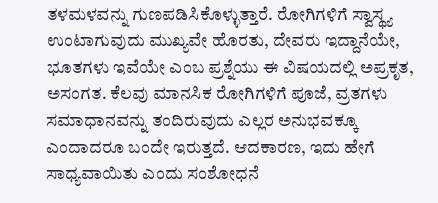ತಳಮಳವನ್ನು ಗುಣಪಡಿಸಿಕೊಳ್ಳುತ್ತಾರೆ. ರೋಗಿಗಳಿಗೆ ಸ್ವಾಸ್ಥ್ಯ ಉಂಟಾಗುವುದು ಮುಖ್ಯವೇ ಹೊರತು, ದೇವರು ಇದ್ದಾನೆಯೇ, ಭೂತಗಳು ಇವೆಯೇ ಎಂಬ ಪ್ರಶ್ನೆಯು ಈ ವಿಷಯದಲ್ಲಿ ಅಪ್ರಕೃತ, ಅಸಂಗತ. ಕೆಲವು ಮಾನಸಿಕ ರೋಗಿಗಳಿಗೆ ಪೂಜೆ, ವ್ರತಗಳು ಸಮಾಧಾನವನ್ನು ತಂದಿರುವುದು ಎಲ್ಲರ ಅನುಭವಕ್ಕೂ ಎಂದಾದರೂ ಬಂದೇ ಇರುತ್ತದೆ. ಆದಕಾರಣ, ಇದು ಹೇಗೆ ಸಾಧ್ಯವಾಯಿತು ಎಂದು ಸಂಶೋಧನೆ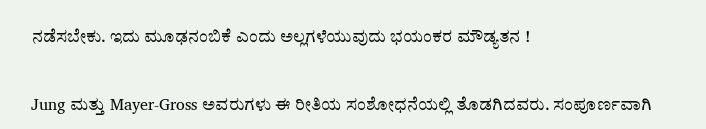ನಡೆಸಬೇಕು. ಇದು ಮೂಢನಂಬಿಕೆ ಎಂದು ಅಲ್ಲಗಳೆಯುವುದು ಭಯಂಕರ ಮೌಡ್ಯತನ !

Jung ಮತ್ತು Mayer-Gross ಅವರುಗಳು ಈ ರೀತಿಯ ಸಂಶೋಧನೆಯಲ್ಲಿ ತೊಡಗಿದವರು. ಸಂಪೂರ್ಣವಾಗಿ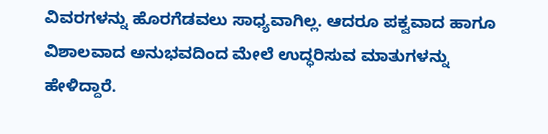ವಿವರಗಳನ್ನು ಹೊರಗೆಡವಲು ಸಾಧ್ಯವಾಗಿಲ್ಲ. ಆದರೂ ಪಕ್ವವಾದ ಹಾಗೂ ವಿಶಾಲವಾದ ಅನುಭವದಿಂದ ಮೇಲೆ ಉದ್ಧರಿಸುವ ಮಾತುಗಳನ್ನು ಹೇಳಿದ್ದಾರೆ.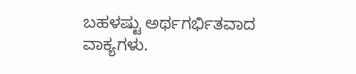ಬಹಳಷ್ಟು ಅರ್ಥಗರ್ಭಿತವಾದ ವಾಕ್ಯಗಳು.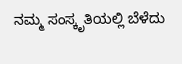ನಮ್ಮ ಸಂಸ್ಕೃತಿಯಲ್ಲಿ ಬೆಳೆದು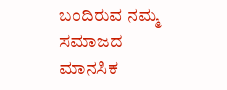ಬಂದಿರುವ ನಮ್ಮ ಸಮಾಜದ ಮಾನಸಿಕ